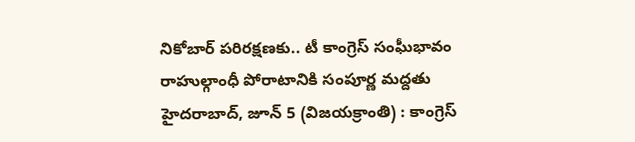నికోబార్ పరిరక్షణకు.. టీ కాంగ్రెస్ సంఘీభావం
రాహుల్గాంధీ పోరాటానికి సంపూర్ణ మద్దతు
హైదరాబాద్, జూన్ 5 (విజయక్రాంతి) : కాంగ్రెస్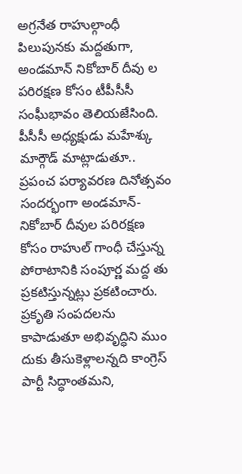అగ్రనేత రాహుల్గాంధీ పిలుపునకు మద్దతుగా, అండమాన్ నికోబార్ దీవు ల పరిరక్షణ కోసం టీపీసీసీ సంఘీభావం తెలియజేసింది. పీసీసీ అధ్యక్షుడు మహేశ్కు మార్గౌడ్ మాట్లాడుతూ.. ప్రపంచ పర్యావరణ దినోత్సవం సందర్భంగా అండమాన్- నికోబార్ దీవుల పరిరక్షణ కోసం రాహుల్ గాంధీ చేస్తున్న పోరాటానికి సంపూర్ణ మద్ద తు ప్రకటిస్తున్నట్లు ప్రకటించారు.
ప్రకృతి సంపదలను కాపాడుతూ అభివృద్ధిని ముం దుకు తీసుకెళ్లాలన్నది కాంగ్రెస్ పార్టీ సిద్ధాంతమని,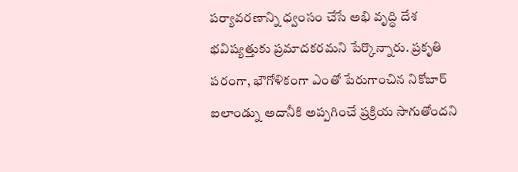పర్యావరణాన్ని ధ్వంసం చేసే అభి వృద్ధి దేశ భవిష్యత్తుకు ప్రమాదకరమని పేర్కొన్నారు. ప్రకృతి పరంగా, భౌగోళికంగా ఎంతో పేరుగాంచిన నికోబార్ ఐలాండ్ను అదానీకి అప్పగించే ప్రక్రియ సాగుతోందని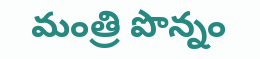మంత్రి పొన్నం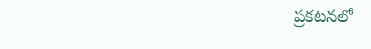ప్రకటనలో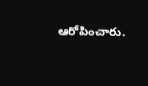ఆరోపించారు.